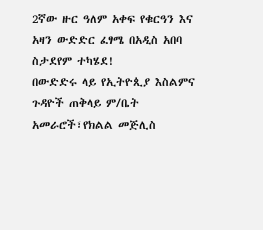2ኛው ዙር ዓለም አቀፍ የቁርዓን እና አዛን ውድድር ፈፃሜ በአዲስ አበባ ስታደየም ተካሄደ!
በውድድሩ ላይ የኢትዮጲያ እስልምና ጉዳዮች ጠቅላይ ም/ቤት አመራሮች፣የክልል መጅሊስ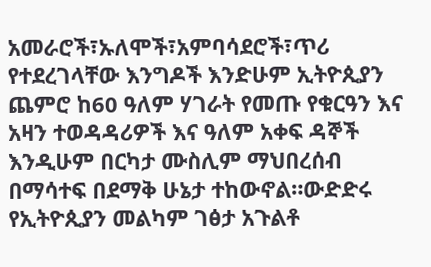አመራሮች፣ኡለሞች፣አምባሳደሮች፣ጥሪ የተደረገላቸው እንግዶች እንድሁም ኢትዮጲያን ጨምሮ ከ60 ዓለም ሃገራት የመጡ የቁርዓን እና አዛን ተወዳዳሪዎች እና ዓለም አቀፍ ዳኞች እንዲሁም በርካታ ሙስሊም ማህበረሰብ በማሳተፍ በደማቅ ሁኔታ ተከውኖል።ውድድሩ የኢትዮጲያን መልካም ገፅታ አጉልቶ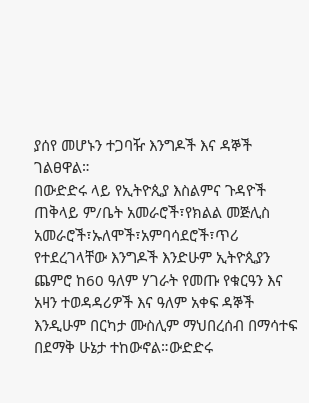ያሰየ መሆኑን ተጋባዥ እንግዶች እና ዳኞች ገልፀዋል።
በውድድሩ ላይ የኢትዮጲያ እስልምና ጉዳዮች ጠቅላይ ም/ቤት አመራሮች፣የክልል መጅሊስ አመራሮች፣ኡለሞች፣አምባሳደሮች፣ጥሪ የተደረገላቸው እንግዶች እንድሁም ኢትዮጲያን ጨምሮ ከ60 ዓለም ሃገራት የመጡ የቁርዓን እና አዛን ተወዳዳሪዎች እና ዓለም አቀፍ ዳኞች እንዲሁም በርካታ ሙስሊም ማህበረሰብ በማሳተፍ በደማቅ ሁኔታ ተከውኖል።ውድድሩ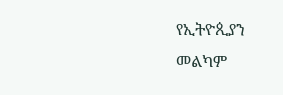የኢትዮጲያን መልካም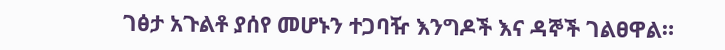ገፅታ አጉልቶ ያሰየ መሆኑን ተጋባዥ እንግዶች እና ዳኞች ገልፀዋል።